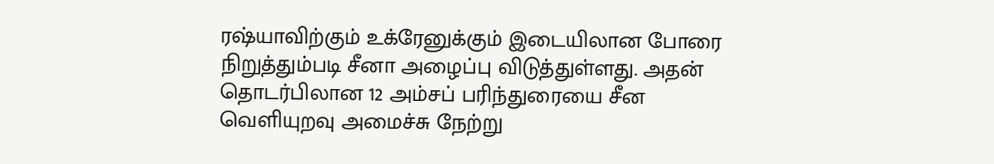ரஷ்யாவிற்கும் உக்ரேனுக்கும் இடையிலான போரை நிறுத்தும்படி சீனா அழைப்பு விடுத்துள்ளது. அதன் தொடர்பிலான 12 அம்சப் பரிந்துரையை சீன வெளியுறவு அமைச்சு நேற்று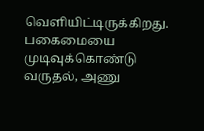வெளியிட்டிருக்கிறது.
பகைமையை முடிவுக்கொண்டு வருதல், அணு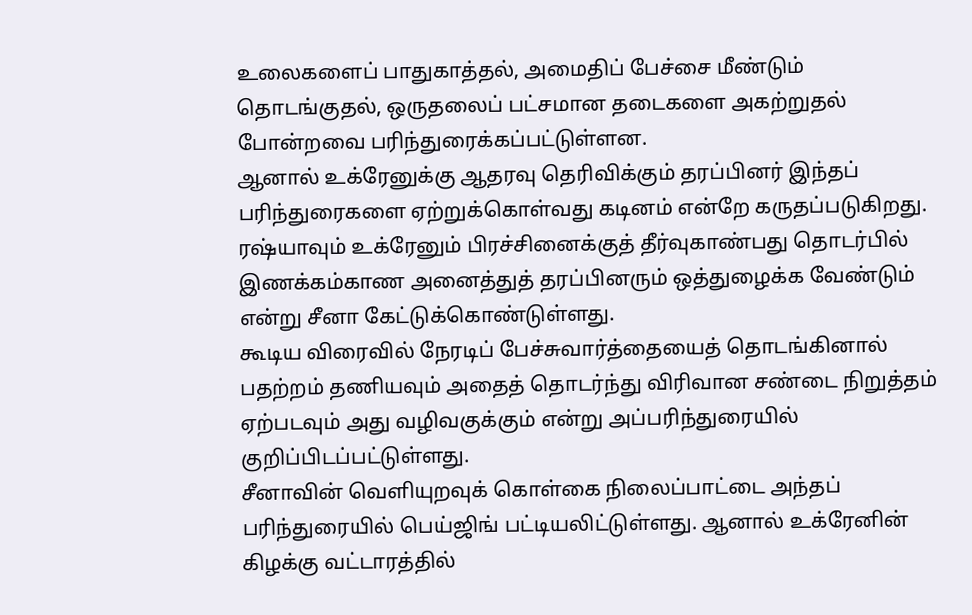உலைகளைப் பாதுகாத்தல், அமைதிப் பேச்சை மீண்டும் தொடங்குதல், ஒருதலைப் பட்சமான தடைகளை அகற்றுதல் போன்றவை பரிந்துரைக்கப்பட்டுள்ளன.
ஆனால் உக்ரேனுக்கு ஆதரவு தெரிவிக்கும் தரப்பினர் இந்தப் பரிந்துரைகளை ஏற்றுக்கொள்வது கடினம் என்றே கருதப்படுகிறது. ரஷ்யாவும் உக்ரேனும் பிரச்சினைக்குத் தீர்வுகாண்பது தொடர்பில் இணக்கம்காண அனைத்துத் தரப்பினரும் ஒத்துழைக்க வேண்டும் என்று சீனா கேட்டுக்கொண்டுள்ளது.
கூடிய விரைவில் நேரடிப் பேச்சுவார்த்தையைத் தொடங்கினால் பதற்றம் தணியவும் அதைத் தொடர்ந்து விரிவான சண்டை நிறுத்தம் ஏற்படவும் அது வழிவகுக்கும் என்று அப்பரிந்துரையில் குறிப்பிடப்பட்டுள்ளது.
சீனாவின் வெளியுறவுக் கொள்கை நிலைப்பாட்டை அந்தப் பரிந்துரையில் பெய்ஜிங் பட்டியலிட்டுள்ளது. ஆனால் உக்ரேனின் கிழக்கு வட்டாரத்தில்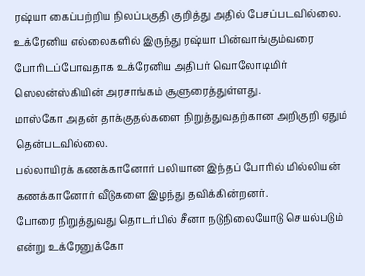ரஷ்யா கைப்பற்றிய நிலப்பகுதி குறித்து அதில் பேசப்படவில்லை.
உக்ரேனிய எல்லைகளில் இருந்து ரஷ்யா பின்வாங்கும்வரை போரிடப்போவதாக உக்ரேனிய அதிபர் வொலோடிமிர் ஸெலன்ஸ்கியின் அரசாங்கம் சூளுரைத்துள்ளது.
மாஸ்கோ அதன் தாக்குதல்களை நிறுத்துவதற்கான அறிகுறி ஏதும் தென்படவில்லை.
பல்லாயிரக் கணக்கானோர் பலியான இந்தப் போரில் மில்லியன் கணக்கானோர் வீடுகளை இழந்து தவிக்கின்றனர்.
போரை நிறுத்துவது தொடர்பில் சீனா நடுநிலையோடு செயல்படும் என்று உக்ரேனுக்கோ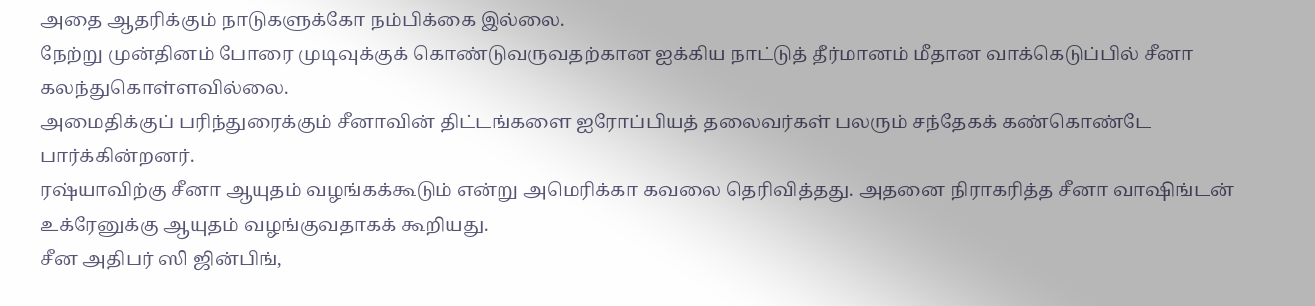அதை ஆதரிக்கும் நாடுகளுக்கோ நம்பிக்கை இல்லை.
நேற்று முன்தினம் போரை முடிவுக்குக் கொண்டுவருவதற்கான ஐக்கிய நாட்டுத் தீர்மானம் மீதான வாக்கெடுப்பில் சீனா கலந்துகொள்ளவில்லை.
அமைதிக்குப் பரிந்துரைக்கும் சீனாவின் திட்டங்களை ஐரோப்பியத் தலைவர்கள் பலரும் சந்தேகக் கண்கொண்டே பார்க்கின்றனர்.
ரஷ்யாவிற்கு சீனா ஆயுதம் வழங்கக்கூடும் என்று அமெரிக்கா கவலை தெரிவித்தது. அதனை நிராகரித்த சீனா வாஷிங்டன் உக்ரேனுக்கு ஆயுதம் வழங்குவதாகக் கூறியது.
சீன அதிபர் ஸி ஜின்பிங்,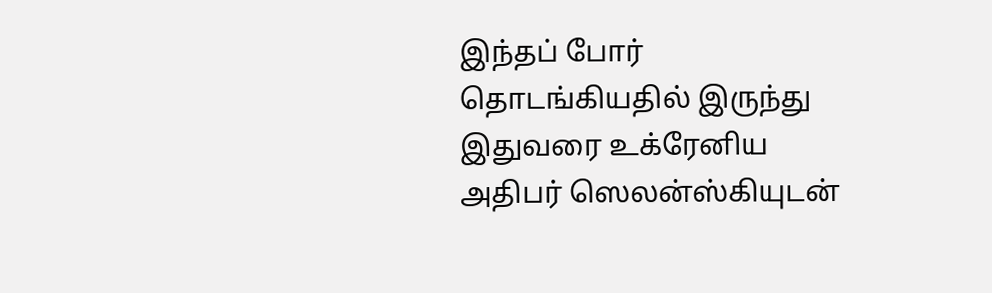இந்தப் போர் தொடங்கியதில் இருந்து இதுவரை உக்ரேனிய அதிபர் ஸெலன்ஸ்கியுடன்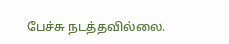பேச்சு நடத்தவில்லை.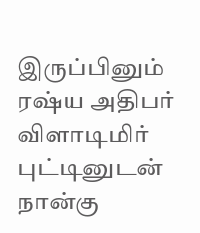இருப்பினும் ரஷ்ய அதிபர் விளாடிமிர் புட்டினுடன் நான்கு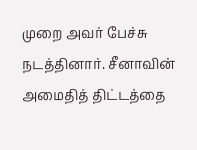முறை அவர் பேச்சு நடத்தினார். சீனாவின் அமைதித் திட்டத்தை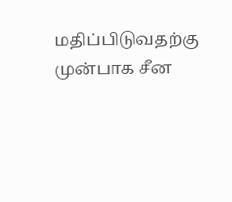மதிப்பிடுவதற்கு முன்பாக சீன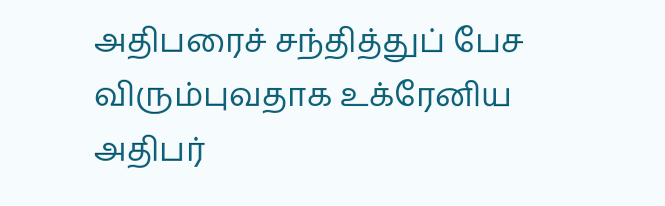அதிபரைச் சந்தித்துப் பேச விரும்புவதாக உக்ரேனிய அதிபர்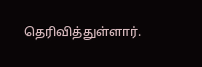தெரிவித்துள்ளார்.